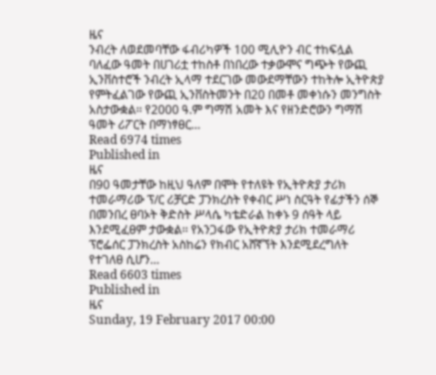ዜና
ንብረት ለወደመባቸው ፋብሪካዎች 100 ሚሊዮን ብር ተከፍሏል ባለፈው ዓመት በሀገሪቷ ተከስቶ በነበረው ተቃውሞና ግጭት የውጪ ኢንቨስተሮች ንብረት ኢላማ ተደርገው መውደማቸውን ተከትሎ ኢትዮጵያ የምትፈልገው የውጪ ኢንቨስትመንት በ20 በመቶ መቀነሱን መንግስት አስታውቋል፡፡ የ2000 ዓ.ም ግማሽ አመት እና የዘንድሮውን ግማሽ ዓመት ሪፖርት በማነፃፀር…
Read 6974 times
Published in
ዜና
በ90 ዓመታቸው ከዚህ ዓለም በሞት የተለዩት የኢትዮጵያ ታሪክ ተመራማሪው ፕ/ር ሪቻርድ ፓንክረስት የቀብር ሥነ ስርዓት የፊታችን ሰኞ በመንበረ ፀባኦት ቅድስት ሥላሴ ካቴድራል ከቀኑ 9 ሰዓት ላይ እንደሚፈፀም ታውቋል፡፡ የአንጋፋው የኢትዮጵያ ታሪክ ተመራማሪ ፕሮፌሰር ፓንክረስት አስከሬን የክብር አሸኛኘት እንደሚደረግለት የተገለፀ ሲሆን…
Read 6603 times
Published in
ዜና
Sunday, 19 February 2017 00:00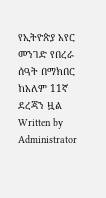የኢትዮጵያ አየር መንገድ የበረራ ሰዓት በማክበር ከአለም 11ኛ ደረጃን ዟል
Written by Administrator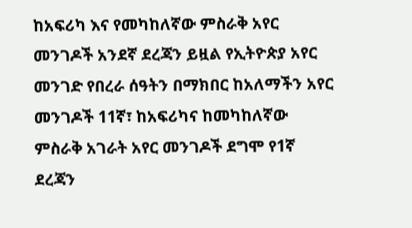ከአፍሪካ እና የመካከለኛው ምስራቅ አየር መንገዶች አንደኛ ደረጃን ይዟል የኢትዮጵያ አየር መንገድ የበረራ ሰዓትን በማክበር ከአለማችን አየር መንገዶች 11ኛ፣ ከአፍሪካና ከመካከለኛው ምስራቅ አገራት አየር መንገዶች ደግሞ የ1ኛ ደረጃን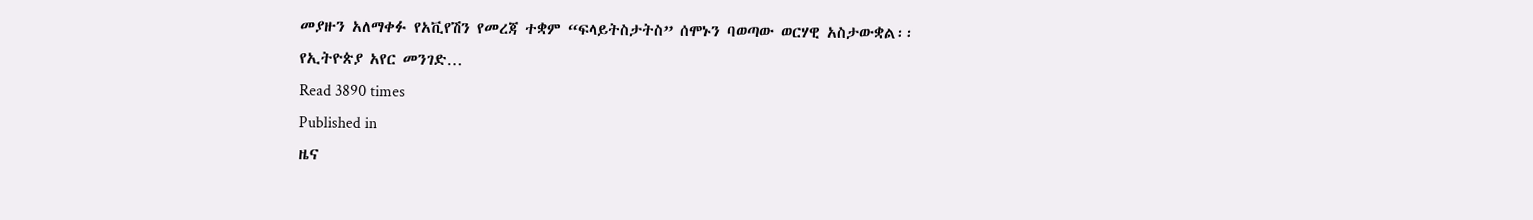መያዙን አለማቀፉ የአቪየሽን የመረጃ ተቋም “ፍላይትስታትስ” ሰሞኑን ባወጣው ወርሃዊ አስታውቋል፡፡የኢትዮጵያ አየር መንገድ…
Read 3890 times
Published in
ዜና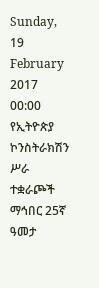Sunday, 19 February 2017 00:00
የኢትዮጵያ ኮንስትራክሽን ሥራ ተቋራጮች ማኅበር 25ኛ ዓመታ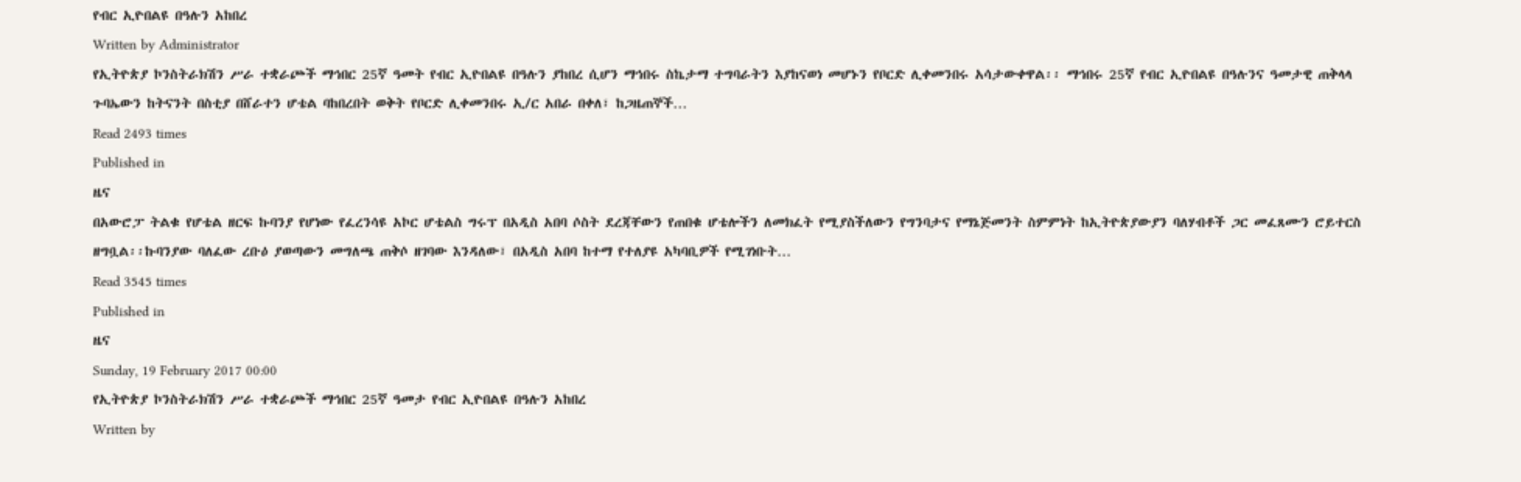የብር ኢዮበልዩ በዓሉን አከበረ
Written by Administrator
የኢትዮጵያ ኮንስትራክሽን ሥራ ተቋራጮች ማኅበር 25ኛ ዓመት የብር ኢዮበልዩ በዓሉን ያከበረ ሲሆን ማኅበሩ ስኬታማ ተግባራትን እያከናወነ መሆኑን የቦርድ ሊቀመንበሩ አሳታውቀዋል፡፡ ማኅበሩ 25ኛ የብር ኢዮበልዩ በዓሉንና ዓመታዊ ጠቅላላ ጉባኤውን ከትናንት በስቲያ በሸራተን ሆቴል ባከበረበት ወቅት የቦርድ ሊቀመንበሩ ኢ/ር አበራ በቀለ፣ ከጋዜጠኞች…
Read 2493 times
Published in
ዜና
በአውሮፓ ትልቁ የሆቴል ዘርፍ ኩባንያ የሆነው የፈረንሳዩ አኮር ሆቴልስ ግሩፕ በአዲስ አበባ ሶስት ደረጃቸውን የጠበቁ ሆቴሎችን ለመክፈት የሚያስችለውን የግንባታና የማኔጅመንት ስምምነት ከኢትዮጵያውያን ባለሃብቶች ጋር መፈጸሙን ሮይተርስ ዘግቧል፡፡ኩባንያው ባለፈው ረቡዕ ያወጣውን መግለጫ ጠቅሶ ዘገባው እንዳለው፣ በአዲስ አበባ ከተማ የተለያዩ አካባቢዎች የሚገነቡት…
Read 3545 times
Published in
ዜና
Sunday, 19 February 2017 00:00
የኢትዮጵያ ኮንስትራክሽን ሥራ ተቋራጮች ማኅበር 25ኛ ዓመታ የብር ኢዮበልዩ በዓሉን አከበረ
Written by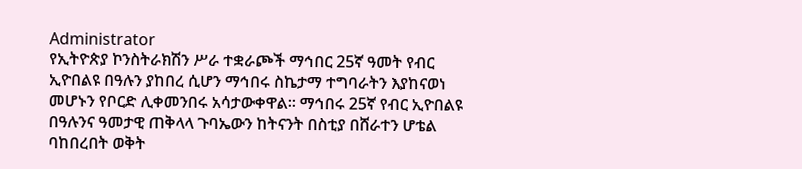Administrator
የኢትዮጵያ ኮንስትራክሽን ሥራ ተቋራጮች ማኅበር 25ኛ ዓመት የብር ኢዮበልዩ በዓሉን ያከበረ ሲሆን ማኅበሩ ስኬታማ ተግባራትን እያከናወነ መሆኑን የቦርድ ሊቀመንበሩ አሳታውቀዋል፡፡ ማኅበሩ 25ኛ የብር ኢዮበልዩ በዓሉንና ዓመታዊ ጠቅላላ ጉባኤውን ከትናንት በስቲያ በሸራተን ሆቴል ባከበረበት ወቅት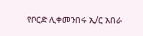የቦርድ ሊቀመንበሩ ኢ/ር አበራ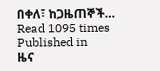በቀለ፣ ከጋዜጠኞች…
Read 1095 times
Published in
ዜና